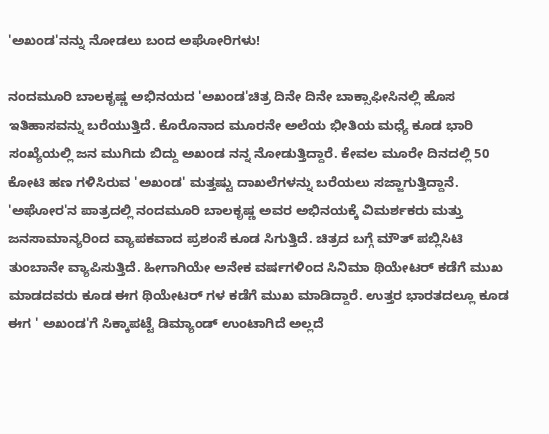'ಅಖಂಡ'ನನ್ನು ನೋಡಲು ಬಂದ ಅಘೋರಿಗಳು!

ನಂದಮೂರಿ ಬಾಲಕೃಷ್ಣ ಅಭಿನಯದ 'ಅಖಂಡ'ಚಿತ್ರ ದಿನೇ ದಿನೇ ಬಾಕ್ಸಾಫೀಸಿನಲ್ಲಿ ಹೊಸ ಇತಿಹಾಸವನ್ನು ಬರೆಯುತ್ತಿದೆ. ಕೊರೊನಾದ ಮೂರನೇ ಅಲೆಯ ಭೀತಿಯ ಮಧ್ಯೆ ಕೂಡ ಭಾರಿ ಸಂಖ್ಯೆಯಲ್ಲಿ ಜನ ಮುಗಿದು ಬಿದ್ದು ಅಖಂಡ ನನ್ನ ನೋಡುತ್ತಿದ್ದಾರೆ. ಕೇವಲ ಮೂರೇ ದಿನದಲ್ಲಿ 50 ಕೋಟಿ ಹಣ ಗಳಿಸಿರುವ 'ಅಖಂಡ' ಮತ್ತಷ್ಟು ದಾಖಲೆಗಳನ್ನು ಬರೆಯಲು ಸಜ್ಜಾಗುತ್ತಿದ್ದಾನೆ. 'ಅಘೋರ'ನ ಪಾತ್ರದಲ್ಲಿ ನಂದಮೂರಿ ಬಾಲಕೃಷ್ಣ ಅವರ ಅಭಿನಯಕ್ಕೆ ವಿಮರ್ಶಕರು ಮತ್ತು ಜನಸಾಮಾನ್ಯರಿಂದ ವ್ಯಾಪಕವಾದ ಪ್ರಶಂಸೆ ಕೂಡ ಸಿಗುತ್ತಿದೆ. ಚಿತ್ರದ ಬಗ್ಗೆ ಮೌತ್ ಪಬ್ಲಿಸಿಟಿ ತುಂಬಾನೇ ವ್ಯಾಪಿಸುತ್ತಿದೆ. ಹೀಗಾಗಿಯೇ ಅನೇಕ ವರ್ಷಗಳಿಂದ ಸಿನಿಮಾ ಥಿಯೇಟರ್ ಕಡೆಗೆ ಮುಖ ಮಾಡದವರು ಕೂಡ ಈಗ ಥಿಯೇಟರ್ ಗಳ ಕಡೆಗೆ ಮುಖ ಮಾಡಿದ್ದಾರೆ. ಉತ್ತರ ಭಾರತದಲ್ಲೂ ಕೂಡ ಈಗ ' ಅಖಂಡ'ಗೆ ಸಿಕ್ಕಾಪಟ್ಟೆ ಡಿಮ್ಯಾಂಡ್ ಉಂಟಾಗಿದೆ ಅಲ್ಲದೆ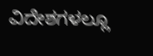ವಿದೇಶಗಳಲ್ಲೂ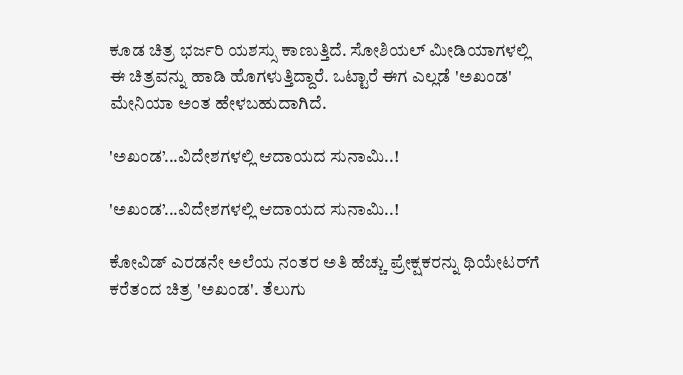ಕೂಡ ಚಿತ್ರ ಭರ್ಜರಿ ಯಶಸ್ಸು ಕಾಣುತ್ತಿದೆ. ಸೋಶಿಯಲ್ ಮೀಡಿಯಾಗಳಲ್ಲಿ ಈ ಚಿತ್ರವನ್ನು ಹಾಡಿ ಹೊಗಳುತ್ತಿದ್ದಾರೆ. ಒಟ್ಟಾರೆ ಈಗ ಎಲ್ಲಡೆ 'ಅಖಂಡ' ಮೇನಿಯಾ ಅಂತ ಹೇಳಬಹುದಾಗಿದೆ.

'ಅಖಂಡ’...ವಿದೇಶಗಳಲ್ಲಿ ಆದಾಯದ ಸುನಾಮಿ..!

'ಅಖಂಡ’...ವಿದೇಶಗಳಲ್ಲಿ ಆದಾಯದ ಸುನಾಮಿ..!

ಕೋವಿಡ್ ಎರಡನೇ ಅಲೆಯ ನಂತರ ಅತಿ ಹೆಚ್ಚು ಪ್ರೇಕ್ಷಕರನ್ನು ಥಿಯೇಟರ್‌ಗೆ ಕರೆತಂದ ಚಿತ್ರ 'ಅಖಂಡ'. ತೆಲುಗು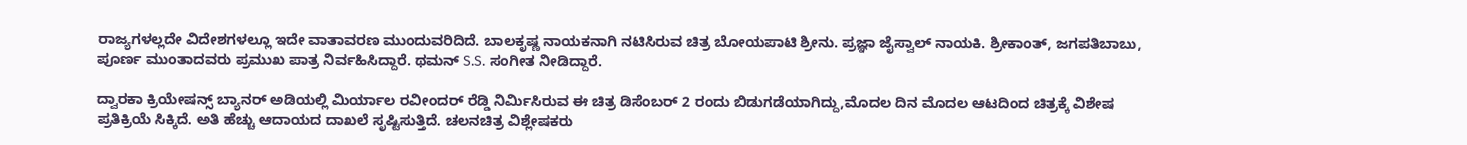ರಾಜ್ಯಗಳಲ್ಲದೇ ವಿದೇಶಗಳಲ್ಲೂ ಇದೇ ವಾತಾವರಣ ಮುಂದುವರಿದಿದೆ. ಬಾಲಕೃಷ್ಣ ನಾಯಕನಾಗಿ ನಟಿಸಿರುವ ಚಿತ್ರ ಬೋಯಪಾಟಿ ಶ್ರೀನು. ಪ್ರಜ್ಞಾ ಜೈಸ್ವಾಲ್ ನಾಯಕಿ. ಶ್ರೀಕಾಂತ್, ಜಗಪತಿಬಾಬು, ಪೂರ್ಣ ಮುಂತಾದವರು ಪ್ರಮುಖ ಪಾತ್ರ ನಿರ್ವಹಿಸಿದ್ದಾರೆ. ಥಮನ್ S.S. ಸಂಗೀತ ನೀಡಿದ್ದಾರೆ.

ದ್ವಾರಕಾ ಕ್ರಿಯೇಷನ್ಸ್ ಬ್ಯಾನರ್ ಅಡಿಯಲ್ಲಿ ಮಿರ್ಯಾಲ ರವೀಂದರ್ ರೆಡ್ಡಿ ನಿರ್ಮಿಸಿರುವ ಈ ಚಿತ್ರ ಡಿಸೆಂಬರ್ 2 ರಂದು ಬಿಡುಗಡೆಯಾಗಿದ್ದು,ಮೊದಲ ದಿನ ಮೊದಲ ಆಟದಿಂದ ಚಿತ್ರಕ್ಕೆ ವಿಶೇಷ ಪ್ರತಿಕ್ರಿಯೆ ಸಿಕ್ಕಿದೆ. ಅತಿ ಹೆಚ್ಚು ಆದಾಯದ ದಾಖಲೆ ಸೃಷ್ಟಿಸುತ್ತಿದೆ. ಚಲನಚಿತ್ರ ವಿಶ್ಲೇಷಕರು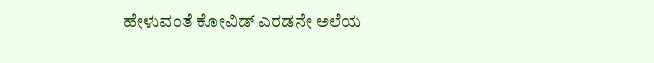ಹೇಳುವಂತೆ ಕೋವಿಡ್ ಎರಡನೇ ಅಲೆಯ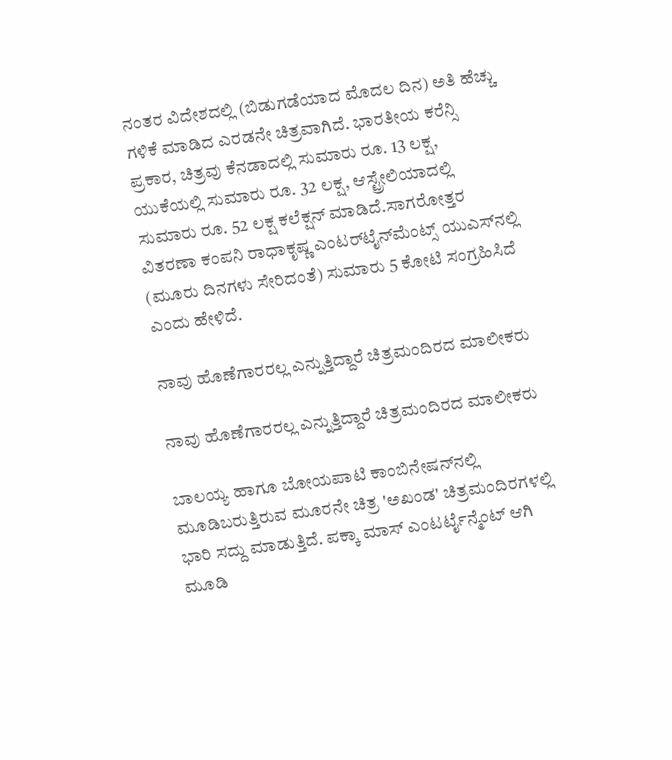ನಂತರ ವಿದೇಶದಲ್ಲಿ (ಬಿಡುಗಡೆಯಾದ ಮೊದಲ ದಿನ) ಅತಿ ಹೆಚ್ಚು ಗಳಿಕೆ ಮಾಡಿದ ಎರಡನೇ ಚಿತ್ರವಾಗಿದೆ. ಭಾರತೀಯ ಕರೆನ್ಸಿ ಪ್ರಕಾರ, ಚಿತ್ರವು ಕೆನಡಾದಲ್ಲಿ ಸುಮಾರು ರೂ. 13 ಲಕ್ಷ, ಯುಕೆಯಲ್ಲಿ ಸುಮಾರು ರೂ. 32 ಲಕ್ಷ, ಆಸ್ಟ್ರೇಲಿಯಾದಲ್ಲಿ ಸುಮಾರು ರೂ. 52 ಲಕ್ಷ ಕಲೆಕ್ಷನ್ ಮಾಡಿದೆ.ಸಾಗರೋತ್ತರ ವಿತರಣಾ ಕಂಪನಿ ರಾಧಾಕೃಷ್ಣ ಎಂಟರ್‌ಟೈನ್‌ಮೆಂಟ್ಸ್ ಯುಎಸ್‌ನಲ್ಲಿ (ಮೂರು ದಿನಗಳು ಸೇರಿದಂತೆ) ಸುಮಾರು 5 ಕೋಟಿ ಸಂಗ್ರಹಿಸಿದೆ ಎಂದು ಹೇಳಿದೆ.

ನಾವು ಹೊಣೆಗಾರರಲ್ಲ ಎನ್ನುತ್ತಿದ್ದಾರೆ ಚಿತ್ರಮಂದಿರದ ಮಾಲೀಕರು

ನಾವು ಹೊಣೆಗಾರರಲ್ಲ ಎನ್ನುತ್ತಿದ್ದಾರೆ ಚಿತ್ರಮಂದಿರದ ಮಾಲೀಕರು

ಬಾಲಯ್ಯ ಹಾಗೂ ಬೋಯಪಾಟಿ ಕಾಂಬಿನೇಷನ್‌ನಲ್ಲಿ ಮೂಡಿಬರುತ್ತಿರುವ ಮೂರನೇ ಚಿತ್ರ 'ಅಖಂಡ' ಚಿತ್ರಮಂದಿರಗಳಲ್ಲಿ ಭಾರಿ ಸದ್ದು ಮಾಡುತ್ತಿದೆ. ಪಕ್ಕಾ ಮಾಸ್ ಎಂಟರ್ಟೈನ್ಮೆಂಟ್ ಆಗಿ
ಮೂಡಿ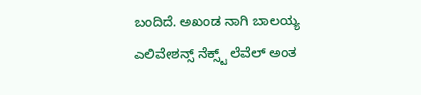ಬಂದಿದೆ. ಅಖಂಡ ನಾಗಿ ಬಾಲಯ್ಯ ಎಲಿವೇಶನ್ಸ್ ನೆಕ್ಸ್ಟ್ ಲೆವೆಲ್ ಅಂತ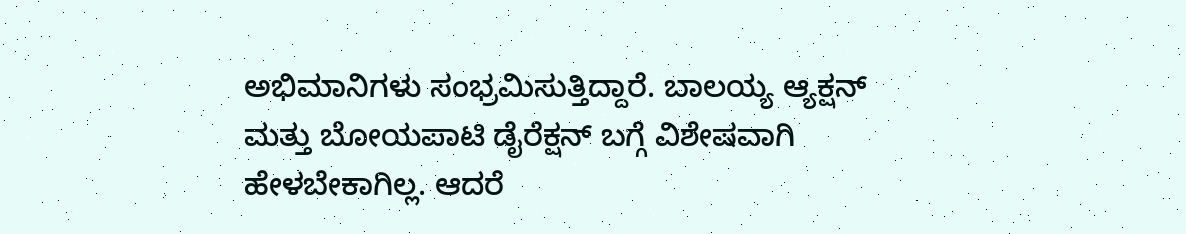ಅಭಿಮಾನಿಗಳು ಸಂಭ್ರಮಿಸುತ್ತಿದ್ದಾರೆ. ಬಾಲಯ್ಯ ಆ್ಯಕ್ಷನ್ ಮತ್ತು ಬೋಯಪಾಟಿ ಡೈರೆಕ್ಷನ್ ಬಗ್ಗೆ ವಿಶೇಷವಾಗಿ ಹೇಳಬೇಕಾಗಿಲ್ಲ. ಆದರೆ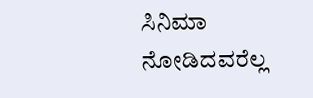ಸಿನಿಮಾ ನೋಡಿದವರೆಲ್ಲ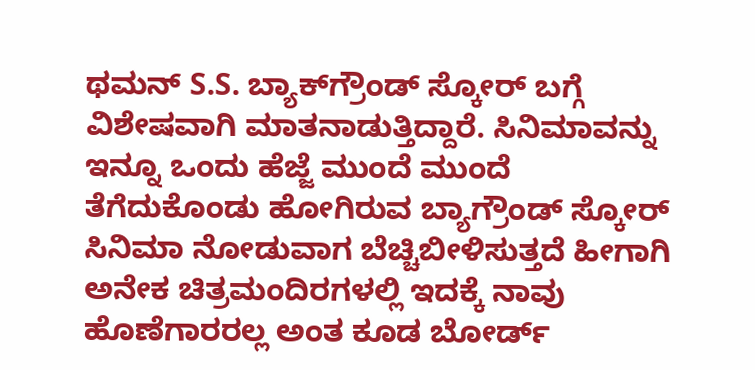ಥಮನ್ S.S. ಬ್ಯಾಕ್‌ಗ್ರೌಂಡ್ ಸ್ಕೋರ್ ಬಗ್ಗೆ ವಿಶೇಷವಾಗಿ ಮಾತನಾಡುತ್ತಿದ್ದಾರೆ. ಸಿನಿಮಾವನ್ನು ಇನ್ನೂ ಒಂದು ಹೆಜ್ಜೆ ಮುಂದೆ ಮುಂದೆ ತೆಗೆದುಕೊಂಡು ಹೋಗಿರುವ ಬ್ಯಾಗ್ರೌಂಡ್ ಸ್ಕೋರ್ ಸಿನಿಮಾ ನೋಡುವಾಗ ಬೆಚ್ಚಿಬೀಳಿಸುತ್ತದೆ ಹೀಗಾಗಿ ಅನೇಕ ಚಿತ್ರಮಂದಿರಗಳಲ್ಲಿ ಇದಕ್ಕೆ ನಾವು ಹೊಣೆಗಾರರಲ್ಲ ಅಂತ ಕೂಡ ಬೋರ್ಡ್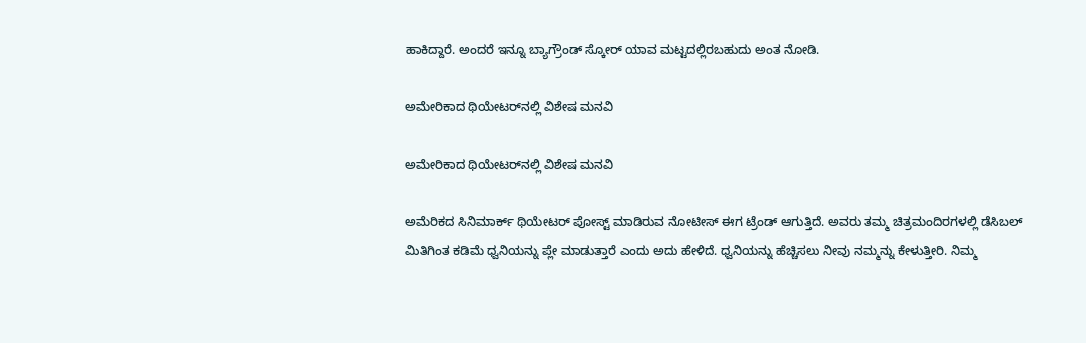ಹಾಕಿದ್ದಾರೆ. ಅಂದರೆ ಇನ್ನೂ ಬ್ಯಾಗ್ರೌಂಡ್ ಸ್ಕೋರ್ ಯಾವ ಮಟ್ಟದಲ್ಲಿರಬಹುದು ಅಂತ ನೋಡಿ.

ಅಮೇರಿಕಾದ ಥಿಯೇಟರ್‌ನಲ್ಲಿ ವಿಶೇಷ ಮನವಿ

ಅಮೇರಿಕಾದ ಥಿಯೇಟರ್‌ನಲ್ಲಿ ವಿಶೇಷ ಮನವಿ

ಅಮೆರಿಕದ ಸಿನಿಮಾರ್ಕ್ ಥಿಯೇಟರ್ ಪೋಸ್ಟ್ ಮಾಡಿರುವ ನೋಟೀಸ್ ಈಗ ಟ್ರೆಂಡ್ ಆಗುತ್ತಿದೆ. ಅವರು ತಮ್ಮ ಚಿತ್ರಮಂದಿರಗಳಲ್ಲಿ ಡೆಸಿಬಲ್ ಮಿತಿಗಿಂತ ಕಡಿಮೆ ಧ್ವನಿಯನ್ನು ಪ್ಲೇ ಮಾಡುತ್ತಾರೆ ಎಂದು ಅದು ಹೇಳಿದೆ. ಧ್ವನಿಯನ್ನು ಹೆಚ್ಚಿಸಲು ನೀವು ನಮ್ಮನ್ನು ಕೇಳುತ್ತೀರಿ. ನಿಮ್ಮ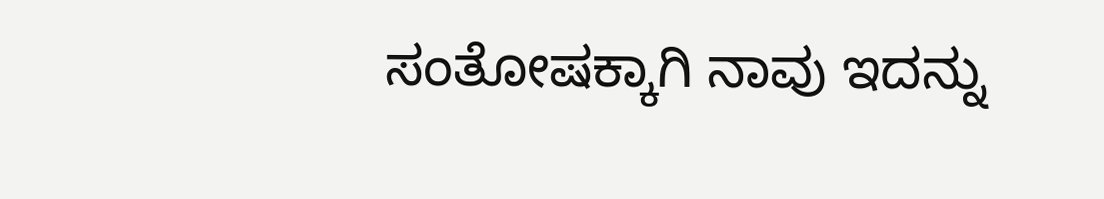ಸಂತೋಷಕ್ಕಾಗಿ ನಾವು ಇದನ್ನು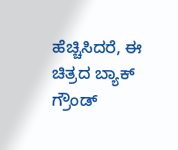ಹೆಚ್ಚಿಸಿದರೆ, ಈ ಚಿತ್ರದ ಬ್ಯಾಕ್ ಗ್ರೌಂಡ್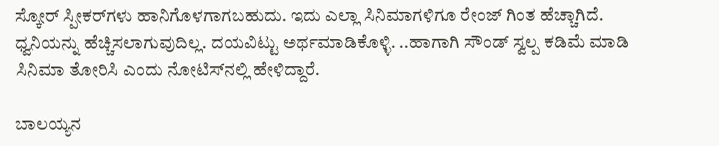ಸ್ಕೋರ್ ಸ್ಪೀಕರ್‌ಗಳು ಹಾನಿಗೊಳಗಾಗಬಹುದು. ಇದು ಎಲ್ಲಾ ಸಿನಿಮಾಗಳಿಗೂ ರೇಂಜ್ ಗಿಂತ ಹೆಚ್ಚಾಗಿದೆ. ಧ್ವನಿಯನ್ನು ಹೆಚ್ಚಿಸಲಾಗುವುದಿಲ್ಲ. ದಯವಿಟ್ಟು ಅರ್ಥಮಾಡಿಕೊಳ್ಳಿ. ..ಹಾಗಾಗಿ ಸೌಂಡ್ ಸ್ವಲ್ಪ ಕಡಿಮೆ ಮಾಡಿ ಸಿನಿಮಾ ತೋರಿಸಿ ಎಂದು ನೋಟಿಸ್‌ನಲ್ಲಿ ಹೇಳಿದ್ದಾರೆ.

ಬಾಲಯ್ಯನ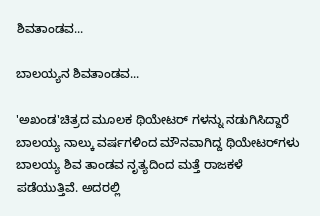ಶಿವತಾಂಡವ...

ಬಾಲಯ್ಯನ ಶಿವತಾಂಡವ...

'ಅಖಂಡ'ಚಿತ್ರದ ಮೂಲಕ ಥಿಯೇಟರ್ ಗಳನ್ನು ನಡುಗಿಸಿದ್ದಾರೆ ಬಾಲಯ್ಯ ನಾಲ್ಕು ವರ್ಷಗಳಿಂದ ಮೌನವಾಗಿದ್ದ ಥಿಯೇಟರ್‌ಗಳು ಬಾಲಯ್ಯ ಶಿವ ತಾಂಡವ ನೃತ್ಯದಿಂದ ಮತ್ತೆ ರಾಜಕಳೆ ಪಡೆಯುತ್ತಿವೆ. ಅದರಲ್ಲಿ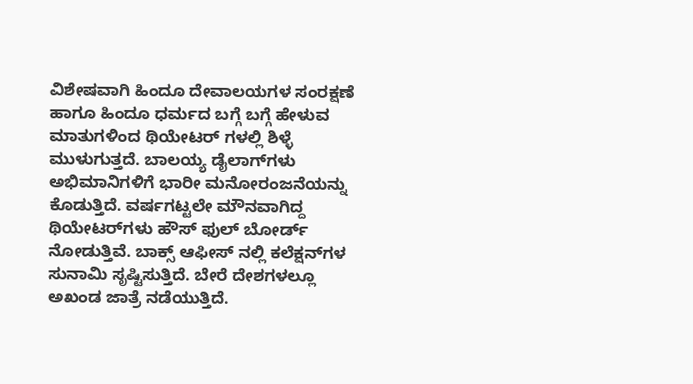ವಿಶೇಷವಾಗಿ ಹಿಂದೂ ದೇವಾಲಯಗಳ ಸಂರಕ್ಷಣೆ ಹಾಗೂ ಹಿಂದೂ ಧರ್ಮದ ಬಗ್ಗೆ ಬಗ್ಗೆ ಹೇಳುವ ಮಾತುಗಳಿಂದ ಥಿಯೇಟರ್ ಗಳಲ್ಲಿ ಶಿಳ್ಳೆ ಮುಳುಗುತ್ತದೆ. ಬಾಲಯ್ಯ ಡೈಲಾಗ್‌ಗಳು ಅಭಿಮಾನಿಗಳಿಗೆ ಭಾರೀ ಮನೋರಂಜನೆಯನ್ನು ಕೊಡುತ್ತಿದೆ. ವರ್ಷಗಟ್ಟಲೇ ಮೌನವಾಗಿದ್ದ ಥಿಯೇಟರ್‌ಗಳು ಹೌಸ್ ಫುಲ್ ಬೋರ್ಡ್ ನೋಡುತ್ತಿವೆ. ಬಾಕ್ಸ್ ಆಫೀಸ್ ನಲ್ಲಿ ಕಲೆಕ್ಷನ್‌ಗಳ ಸುನಾಮಿ ಸೃಷ್ಟಿಸುತ್ತಿದೆ. ಬೇರೆ ದೇಶಗಳಲ್ಲೂ ಅಖಂಡ ಜಾತ್ರೆ ನಡೆಯುತ್ತಿದೆ.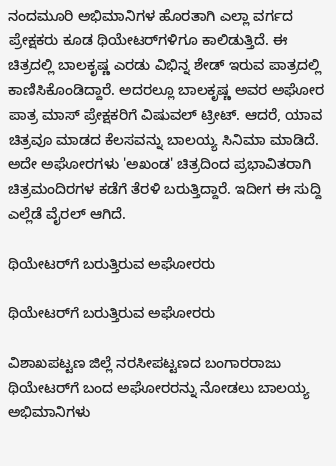ನಂದಮೂರಿ ಅಭಿಮಾನಿಗಳ ಹೊರತಾಗಿ ಎಲ್ಲಾ ವರ್ಗದ ಪ್ರೇಕ್ಷಕರು ಕೂಡ ಥಿಯೇಟರ್‌ಗಳಿಗೂ ಕಾಲಿಡುತ್ತಿದೆ. ಈ ಚಿತ್ರದಲ್ಲಿ ಬಾಲಕೃಷ್ಣ ಎರಡು ವಿಭಿನ್ನ ಶೇಡ್ ಇರುವ ಪಾತ್ರದಲ್ಲಿ ಕಾಣಿಸಿಕೊಂಡಿದ್ದಾರೆ. ಅದರಲ್ಲೂ ಬಾಲಕೃಷ್ಣ ಅವರ ಅಘೋರ ಪಾತ್ರ ಮಾಸ್ ಪ್ರೇಕ್ಷಕರಿಗೆ ವಿಷುವಲ್ ಟ್ರೀಟ್. ಆದರೆ, ಯಾವ ಚಿತ್ರವೂ ಮಾಡದ ಕೆಲಸವನ್ನು ಬಾಲಯ್ಯ ಸಿನಿಮಾ ಮಾಡಿದೆ. ಅದೇ ಅಘೋರಗಳು 'ಅಖಂಡ' ಚಿತ್ರದಿಂದ ಪ್ರಭಾವಿತರಾಗಿ ಚಿತ್ರಮಂದಿರಗಳ ಕಡೆಗೆ ತೆರಳಿ ಬರುತ್ತಿದ್ದಾರೆ. ಇದೀಗ ಈ ಸುದ್ದಿ ಎಲ್ಲೆಡೆ ವೈರಲ್ ಆಗಿದೆ.

ಥಿಯೇಟರ್‌ಗೆ ಬರುತ್ತಿರುವ ಅಘೋರರು

ಥಿಯೇಟರ್‌ಗೆ ಬರುತ್ತಿರುವ ಅಘೋರರು

ವಿಶಾಖಪಟ್ಟಣ ಜಿಲ್ಲೆ ನರಸೀಪಟ್ಟಣದ ಬಂಗಾರರಾಜು ಥಿಯೇಟರ್‌ಗೆ ಬಂದ ಅಘೋರರನ್ನು ನೋಡಲು ಬಾಲಯ್ಯ ಅಭಿಮಾನಿಗಳು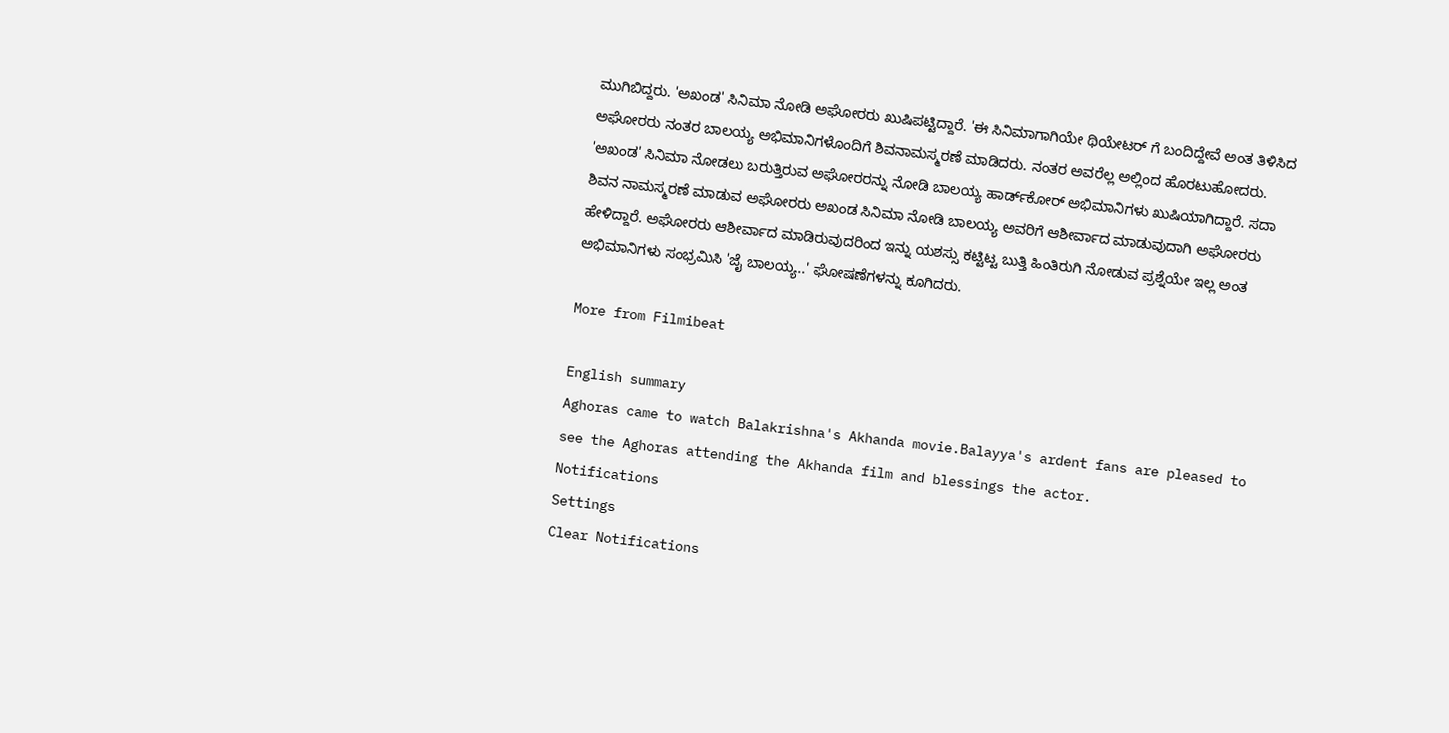ಮುಗಿಬಿದ್ದರು. 'ಅಖಂಡ' ಸಿನಿಮಾ ನೋಡಿ ಅಘೋರರು ಖುಷಿಪಟ್ಟಿದ್ದಾರೆ. 'ಈ ಸಿನಿಮಾಗಾಗಿಯೇ ಥಿಯೇಟರ್ ಗೆ ಬಂದಿದ್ದೇವೆ ಅಂತ ತಿಳಿಸಿದ ಅಘೋರರು ನಂತರ ಬಾಲಯ್ಯ ಅಭಿಮಾನಿಗಳೊಂದಿಗೆ ಶಿವನಾಮಸ್ಮರಣೆ ಮಾಡಿದರು. ನಂತರ ಅವರೆಲ್ಲ ಅಲ್ಲಿಂದ ಹೊರಟುಹೋದರು. 'ಅಖಂಡ' ಸಿನಿಮಾ ನೋಡಲು ಬರುತ್ತಿರುವ ಅಘೋರರನ್ನು ನೋಡಿ ಬಾಲಯ್ಯ ಹಾರ್ಡ್‌ಕೋರ್ ಅಭಿಮಾನಿಗಳು ಖುಷಿಯಾಗಿದ್ದಾರೆ. ಸದಾ ಶಿವನ ನಾಮಸ್ಮರಣೆ ಮಾಡುವ ಅಘೋರರು ಅಖಂಡ ಸಿನಿಮಾ ನೋಡಿ ಬಾಲಯ್ಯ ಅವರಿಗೆ ಆಶೀರ್ವಾದ ಮಾಡುವುದಾಗಿ ಅಘೋರರು ಹೇಳಿದ್ದಾರೆ. ಅಘೋರರು ಆಶೀರ್ವಾದ ಮಾಡಿರುವುದರಿಂದ ಇನ್ನು ಯಶಸ್ಸು ಕಟ್ಟಿಟ್ಟ ಬುತ್ತಿ ಹಿಂತಿರುಗಿ ನೋಡುವ ಪ್ರಶ್ನೆಯೇ ಇಲ್ಲ ಅಂತ ಅಭಿಮಾನಿಗಳು ಸಂಭ್ರಮಿಸಿ 'ಜೈ ಬಾಲಯ್ಯ..' ಘೋಷಣೆಗಳನ್ನು ಕೂಗಿದರು.

More from Filmibeat

English summary
Aghoras came to watch Balakrishna's Akhanda movie.Balayya's ardent fans are pleased to see the Aghoras attending the Akhanda film and blessings the actor.
Notifications
Settings
Clear Notifications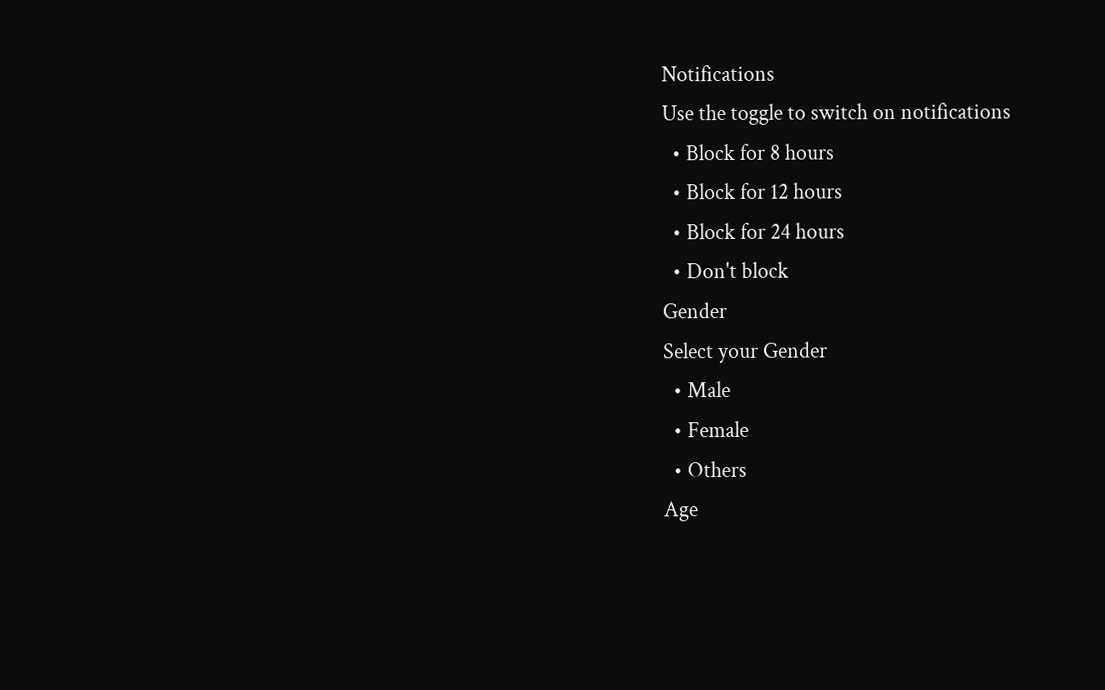Notifications
Use the toggle to switch on notifications
  • Block for 8 hours
  • Block for 12 hours
  • Block for 24 hours
  • Don't block
Gender
Select your Gender
  • Male
  • Female
  • Others
Age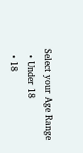Select your Age Range
  • Under 18
  • 18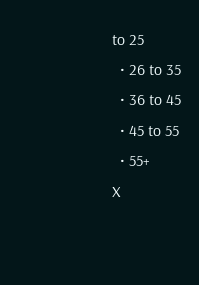to 25
  • 26 to 35
  • 36 to 45
  • 45 to 55
  • 55+
X